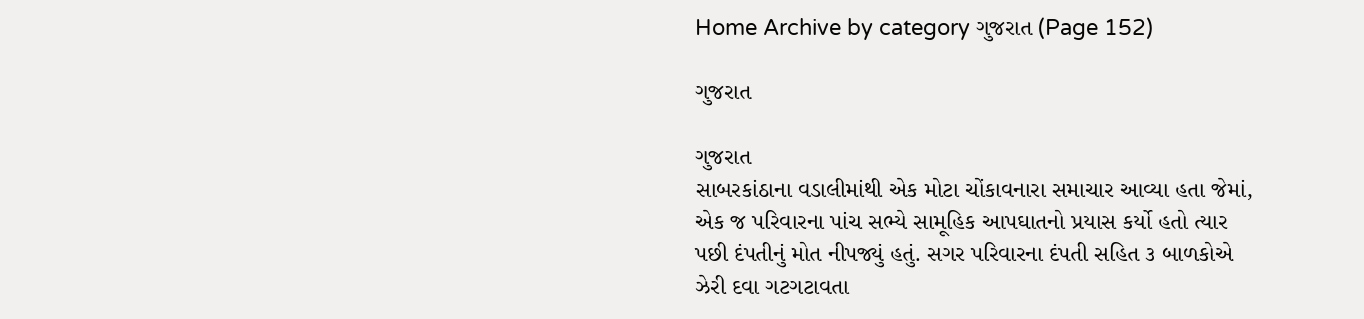Home Archive by category ગુજરાત (Page 152)

ગુજરાત

ગુજરાત
સાબરકાંઠાના વડાલીમાંથી એક મોટા ચોંકાવનારા સમાચાર આવ્યા હતા જેમાં, એક જ પરિવારના પાંચ સભ્યે સામૂહિક આપઘાતનો પ્રયાસ કર્યો હતો ત્યાર પછી દંપતીનું મોત નીપજ્યું હતું. સગર પરિવારના દંપતી સહિત ૩ બાળકોએ ઝેરી દવા ગટગટાવતા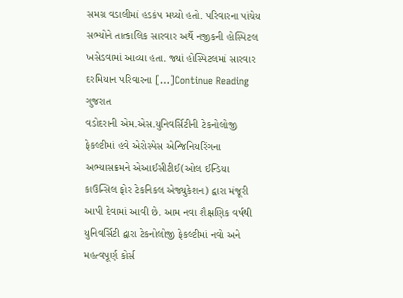સમગ્ર વડાલીમાં હડકંપ મચ્યો હતો. પરિવારના પાંચેય સભ્યોને તાત્કાલિક સારવાર અર્થે નજીકની હોસ્પિટલ ખસેડવામાં આવ્યા હતા. જ્યાં હોસ્પિટલમાં સારવાર દરમિયાન પરિવારના […]Continue Reading
ગુજરાત
વડોદરાની એમ.એસ.યુનિવર્સિટીની ટેકનોલોજી ફેકલ્ટીમાં હવે એરોસ્પેસ એન્જિનિયરિંગના અભ્યાસક્રમને એઆઈસીટીઈ(ઓલ ઈન્ડિયા કાઉન્સિલ ફોર ટેકનિકલ એજ્યુકેશન) દ્વારા મંજૂરી આપી દેવામાં આવી છે. આમ નવા શૈક્ષણિક વર્ષથી યુનિવર્સિટી દ્વારા ટેકનોલોજી ફેકલ્ટીમાં નવો અને મહત્વપૂર્ણ કોર્સ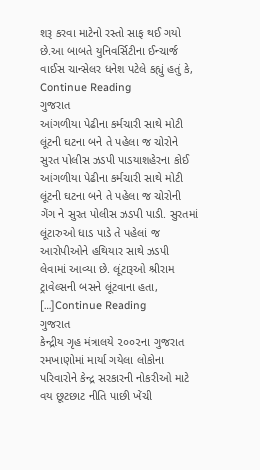શરૂ કરવા માટેનો રસ્તો સાફ થઈ ગયો છે.આ બાબતે યુનિવર્સિટીના ઈન્ચાર્જ વાઈસ ચાન્સેલર ધનેશ પટેલે કહ્યું હતું કે, Continue Reading
ગુજરાત
આંગળીયા પેઢીના કર્મચારી સાથે મોટી લૂંટની ઘટના બને તે પહેલા જ ચોરોને સુરત પોલીસ ઝડપી પાડયાશહેરના કોઈ આંગળીયા પેઢીના કર્મચારી સાથે મોટી લૂંટની ઘટના બને તે પહેલા જ ચોરોની ગેંગ ને સુરત પોલીસ ઝડપી પાડી. સુરતમાં લૂંટારુઓ ધાડ પાડે તે પહેલાં જ આરોપીઓને હથિયાર સાથે ઝડપી લેવામાં આવ્યા છે. લૂંટારૂઓ શ્રીરામ ટ્રાવેલ્સની બસને લૂંટવાના હતા, […]Continue Reading
ગુજરાત
કેન્દ્રીય ગૃહ મંત્રાલયે ૨૦૦૨ના ગુજરાત રમખાણોમાં માર્યા ગયેલા લોકોના પરિવારોને કેન્દ્ર સરકારની નોકરીઓ માટે વય છૂટછાટ નીતિ પાછી ખેંચી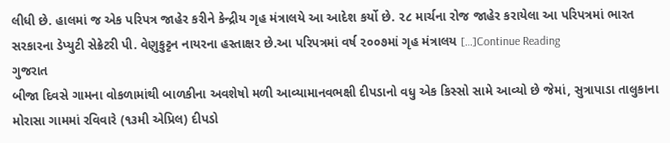લીધી છે. હાલમાં જ એક પરિપત્ર જાહેર કરીને કેન્દ્રીય ગૃહ મંત્રાલયે આ આદેશ કર્યો છે. ૨૮ માર્ચના રોજ જાહેર કરાયેલા આ પરિપત્રમાં ભારત સરકારના ડેપ્યુટી સેક્રેટરી પી. વેણુકુટ્ટન નાયરના હસ્તાક્ષર છે.આ પરિપત્રમાં વર્ષ ૨૦૦૭માં ગૃહ મંત્રાલય […]Continue Reading
ગુજરાત
બીજા દિવસે ગામના વોકળામાંથી બાળકીના અવશેષો મળી આવ્યામાનવભક્ષી દીપડાનો વધુ એક કિસ્સો સામે આવ્યો છે જેમાં, સુત્રાપાડા તાલુકાના મોરાસા ગામમાં રવિવારે (૧૩મી એપ્રિલ) દીપડો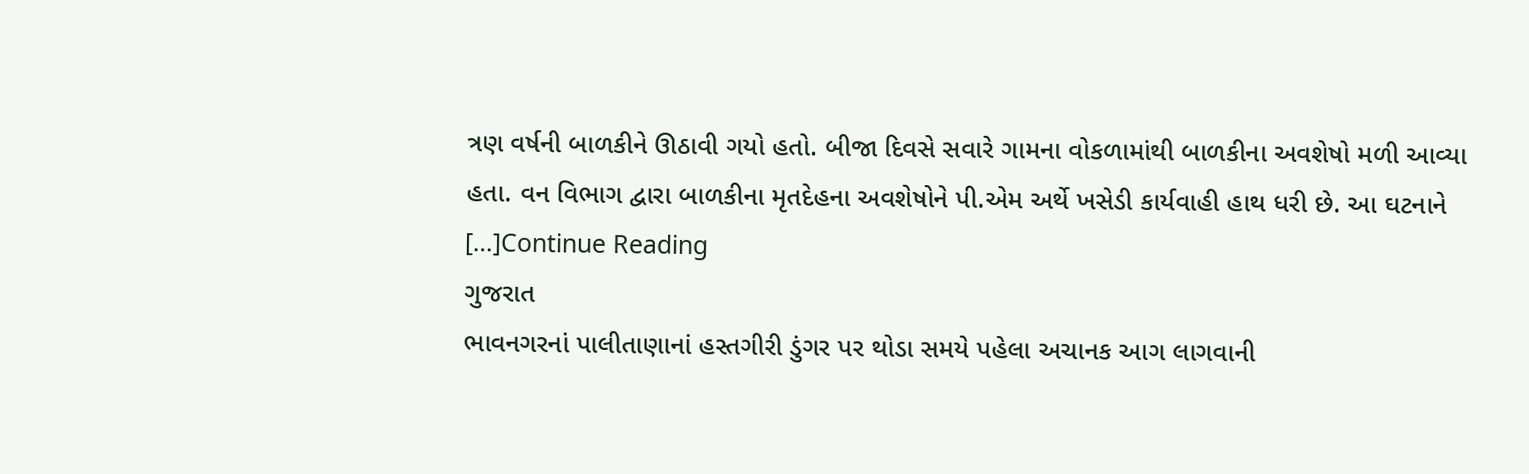ત્રણ વર્ષની બાળકીને ઊઠાવી ગયો હતો. બીજા દિવસે સવારે ગામના વોકળામાંથી બાળકીના અવશેષો મળી આવ્યા હતા. વન વિભાગ દ્વારા બાળકીના મૃતદેહના અવશેષોને પી.એમ અર્થે ખસેડી કાર્યવાહી હાથ ધરી છે. આ ઘટનાને […]Continue Reading
ગુજરાત
ભાવનગરનાં પાલીતાણાનાં હસ્તગીરી ડુંગર પર થોડા સમયે પહેલા અચાનક આગ લાગવાની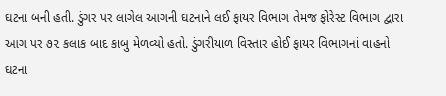ઘટના બની હતી. ડુંગર પર લાગેલ આગની ઘટનાને લઈ ફાયર વિભાગ તેમજ ફોરેસ્ટ વિભાગ દ્વારા આગ પર ૭૨ કલાક બાદ કાબુ મેળવ્યો હતો. ડુંગરીયાળ વિસ્તાર હોઈ ફાયર વિભાગનાં વાહનો ઘટના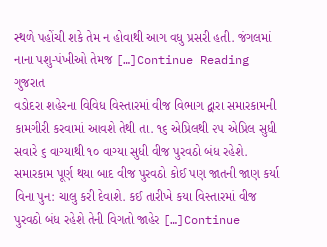સ્થળે પહોંચી શકે તેમ ન હોવાથી આગ વધુ પ્રસરી હતી. જંગલમાં નાના પશુ-પંખીઓ તેમજ […]Continue Reading
ગુજરાત
વડોદરા શહેરના વિવિધ વિસ્તારમાં વીજ વિભાગ દ્વારા સમારકામની કામગીરી કરવામાં આવશે તેથી તા. ૧૬ એપ્રિલથી ૨૫ એપ્રિલ સુધી સવારે ૬ વાગ્યાથી ૧૦ વાગ્યા સુધી વીજ પુરવઠો બંધ રહેશે. સમારકામ પૂર્ણ થયા બાદ વીજ પુરવઠો કોઈ પણ જાતની જાણ કર્યા વિના પુન: ચાલુ કરી દેવાશે. કઈ તારીખે કયા વિસ્તારમાં વીજ પુરવઠો બંધ રહેશે તેની વિગતો જાહેર […]Continue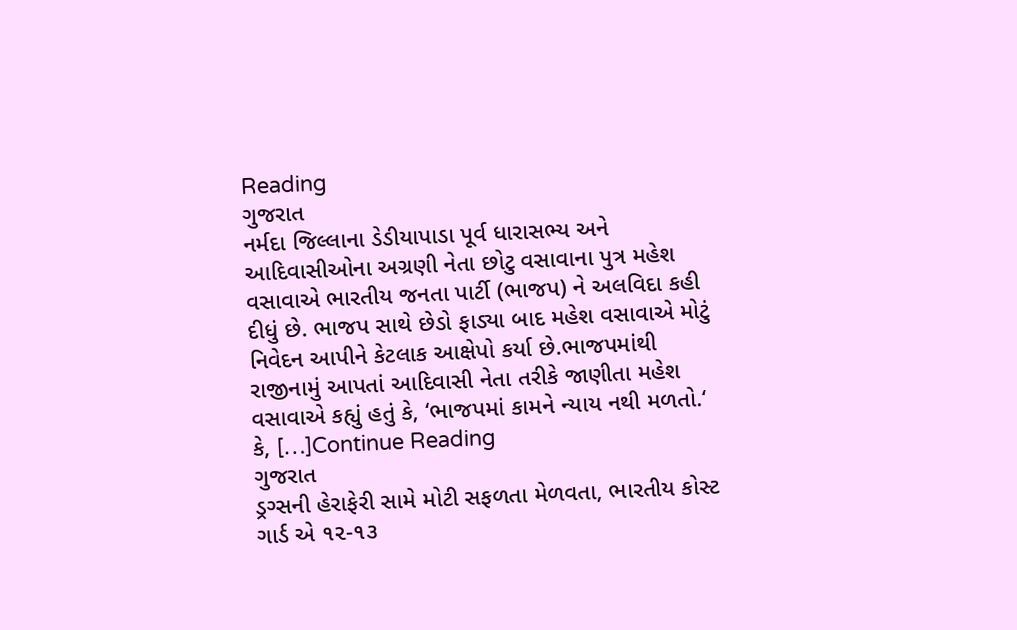Reading
ગુજરાત
નર્મદા જિલ્લાના ડેડીયાપાડા પૂર્વ ધારાસભ્ય અને આદિવાસીઓના અગ્રણી નેતા છોટુ વસાવાના પુત્ર મહેશ વસાવાએ ભારતીય જનતા પાર્ટી (ભાજપ) ને અલવિદા કહી દીધું છે. ભાજપ સાથે છેડો ફાડ્યા બાદ મહેશ વસાવાએ મોટું નિવેદન આપીને કેટલાક આક્ષેપો કર્યા છે.ભાજપમાંથી રાજીનામું આપતાં આદિવાસી નેતા તરીકે જાણીતા મહેશ વસાવાએ કહ્યું હતું કે, ‘ભાજપમાં કામને ન્યાય નથી મળતો.‘ કે, […]Continue Reading
ગુજરાત
ડ્રગ્સની હેરાફેરી સામે મોટી સફળતા મેળવતા, ભારતીય કોસ્ટ ગાર્ડ એ ૧૨-૧૩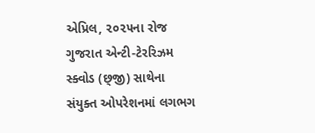એપ્રિલ, ૨૦૨૫ના રોજ ગુજરાત એન્ટી-ટેરરિઝમ સ્ક્વોડ (છ્જી) સાથેના સંયુક્ત ઓપરેશનમાં લગભગ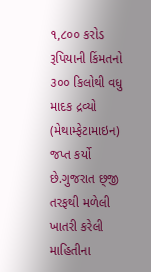૧,૮૦૦ કરોડ રૂપિયાની કિંમતનો ૩૦૦ કિલોથી વધુ માદક દ્રવ્યો (મેથામ્ફેટામાઇન) જપ્ત કર્યો છે.ગુજરાત છ્જી તરફથી મળેલી ખાતરી કરેલી માહિતીના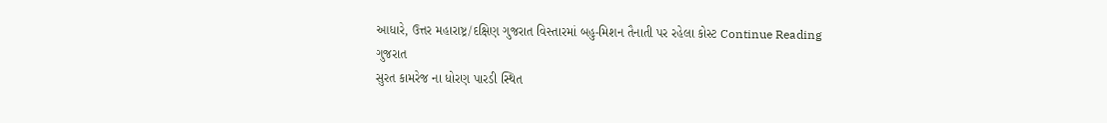આધારે, ઉત્તર મહારાષ્ટ્ર/દક્ષિણ ગુજરાત વિસ્તારમાં બહુ-મિશન તૈનાતી પર રહેલા કોસ્ટ Continue Reading
ગુજરાત
સુરત કામરેજ ના ધોરણ પારડી સ્થિત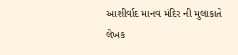આશીર્વાદ માનવ મંદિર ની મુલાકાતે લેખક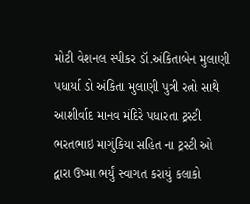મોટી વેશનલ સ્પીકર ડૉ.અંકિતાબેન મુલાણી  પધાર્યા ડો અંકિતા મુલાણી પુત્રી રત્નો સાથે આશીર્વાદ માનવ મંદિરે પધારતા ટ્રસ્ટી ભરતભાઇ માગુંકિયા સહિત ના ટ્રસ્ટી ઓ દ્વારા ઉષ્મા ભર્યું સ્વાગત કરાયું કલાકો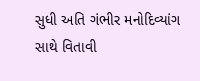સુધી અતિ ગંભીર મનોદિવ્યાંગ સાથે વિતાવી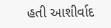હતી આશીર્વાદ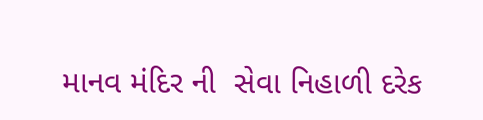માનવ મંદિર ની  સેવા નિહાળી દરેક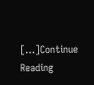[…]Continue Reading